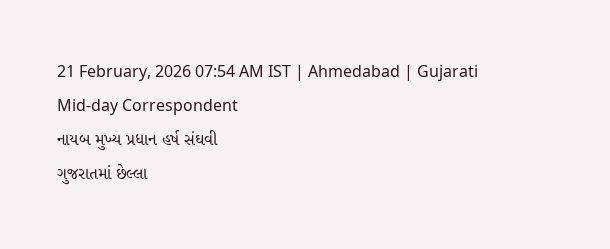21 February, 2026 07:54 AM IST | Ahmedabad | Gujarati Mid-day Correspondent
નાયબ મુખ્ય પ્રધાન હર્ષ સંઘવી
ગુજરાતમાં છેલ્લા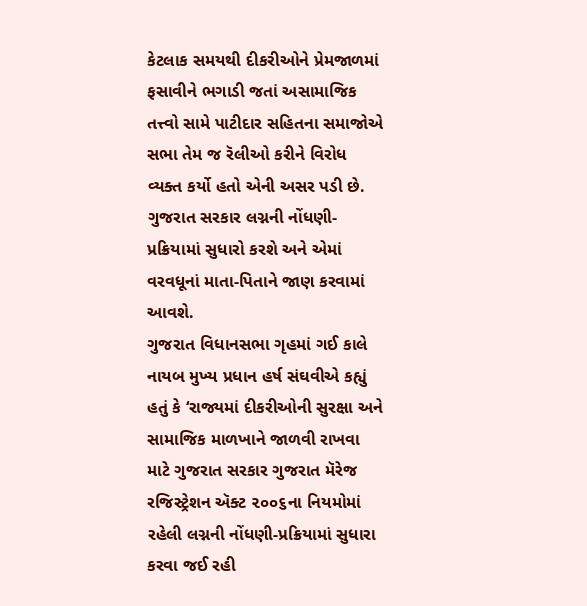કેટલાક સમયથી દીકરીઓને પ્રેમજાળમાં ફસાવીને ભગાડી જતાં અસામાજિક તત્ત્વો સામે પાટીદાર સહિતના સમાજોએ સભા તેમ જ રૅલીઓ કરીને વિરોધ વ્યક્ત કર્યો હતો એની અસર પડી છે. ગુજરાત સરકાર લગ્નની નોંધણી- પ્રક્રિયામાં સુધારો કરશે અને એમાં વરવધૂનાં માતા-પિતાને જાણ કરવામાં આવશે.
ગુજરાત વિધાનસભા ગૃહમાં ગઈ કાલે નાયબ મુખ્ય પ્રધાન હર્ષ સંઘવીએ કહ્યું હતું કે ‘રાજ્યમાં દીકરીઓની સુરક્ષા અને સામાજિક માળખાને જાળવી રાખવા માટે ગુજરાત સરકાર ગુજરાત મૅરેજ રજિસ્ટ્રેશન ઍક્ટ ૨૦૦૬ના નિયમોમાં રહેલી લગ્નની નોંધણી-પ્રક્રિયામાં સુધારા કરવા જઈ રહી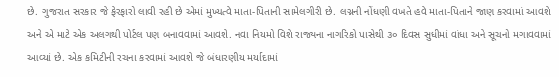છે. ગુજરાત સરકાર જે ફેરફારો લાવી રહી છે એમાં મુખ્યત્વે માતા-પિતાની સામેલગીરી છે. લગ્નની નોંધણી વખતે હવે માતા-પિતાને જાણ કરવામાં આવશે અને એ માટે એક અલગથી પોર્ટલ પણ બનાવવામાં આવશે. નવા નિયમો વિશે રાજ્યના નાગરિકો પાસેથી ૩૦ દિવસ સુધીમાં વાંધા અને સૂચનો મગાવવામાં આવ્યાં છે. એક કમિટીની રચના કરવામાં આવશે જે બંધારણીય મર્યાદામાં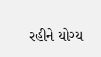રહીને યોગ્ય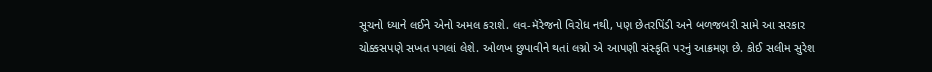સૂચનો ધ્યાને લઈને એનો અમલ કરાશે. લવ-મૅરેજનો વિરોધ નથી, પણ છેતરપિંડી અને બળજબરી સામે આ સરકાર ચોક્કસપણે સખત પગલાં લેશે. ઓળખ છુપાવીને થતાં લગ્નો એ આપણી સંસ્કૃતિ પરનું આક્રમણ છે. કોઈ સલીમ સુરેશ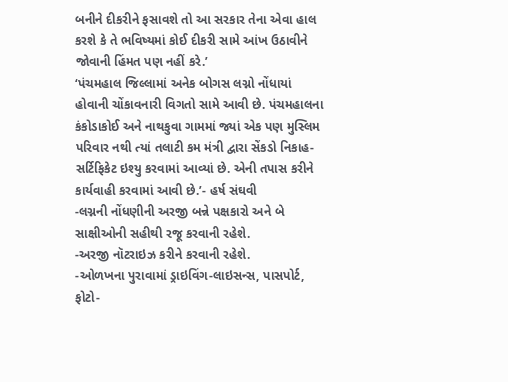બનીને દીકરીને ફસાવશે તો આ સરકાર તેના એવા હાલ કરશે કે તે ભવિષ્યમાં કોઈ દીકરી સામે આંખ ઉઠાવીને જોવાની હિંમત પણ નહીં કરે.’
‘પંચમહાલ જિલ્લામાં અનેક બોગસ લગ્નો નોંધાયાં હોવાની ચોંકાવનારી વિગતો સામે આવી છે. પંચમહાલના કંકોડાકોઈ અને નાથકુવા ગામમાં જ્યાં એક પણ મુસ્લિમ પરિવાર નથી ત્યાં તલાટી કમ મંત્રી દ્વારા સેંકડો નિકાહ-સર્ટિફિકેટ ઇશ્યુ કરવામાં આવ્યાં છે. એની તપાસ કરીને કાર્યવાહી કરવામાં આવી છે.’- હર્ષ સંઘવી
-લગ્નની નોંધણીની અરજી બન્ને પક્ષકારો અને બે સાક્ષીઓની સહીથી રજૂ કરવાની રહેશે.
-અરજી નૉટરાઇઝ કરીને કરવાની રહેશે.
-ઓળખના પુરાવામાં ડ્રાઇવિંગ-લાઇસન્સ, પાસપોર્ટ, ફોટો-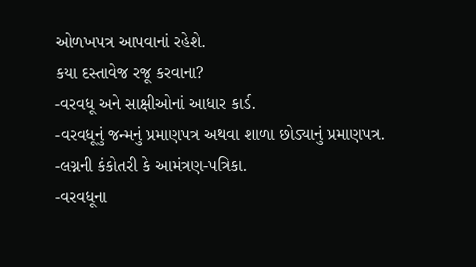ઓળખપત્ર આપવાનાં રહેશે.
કયા દસ્તાવેજ રજૂ કરવાના?
-વરવધૂ અને સાક્ષીઓનાં આધાર કાર્ડ.
-વરવધૂનું જન્મનું પ્રમાણપત્ર અથવા શાળા છોડ્યાનું પ્રમાણપત્ર.
-લગ્નની કંકોતરી કે આમંત્રણ-પત્રિકા.
-વરવધૂના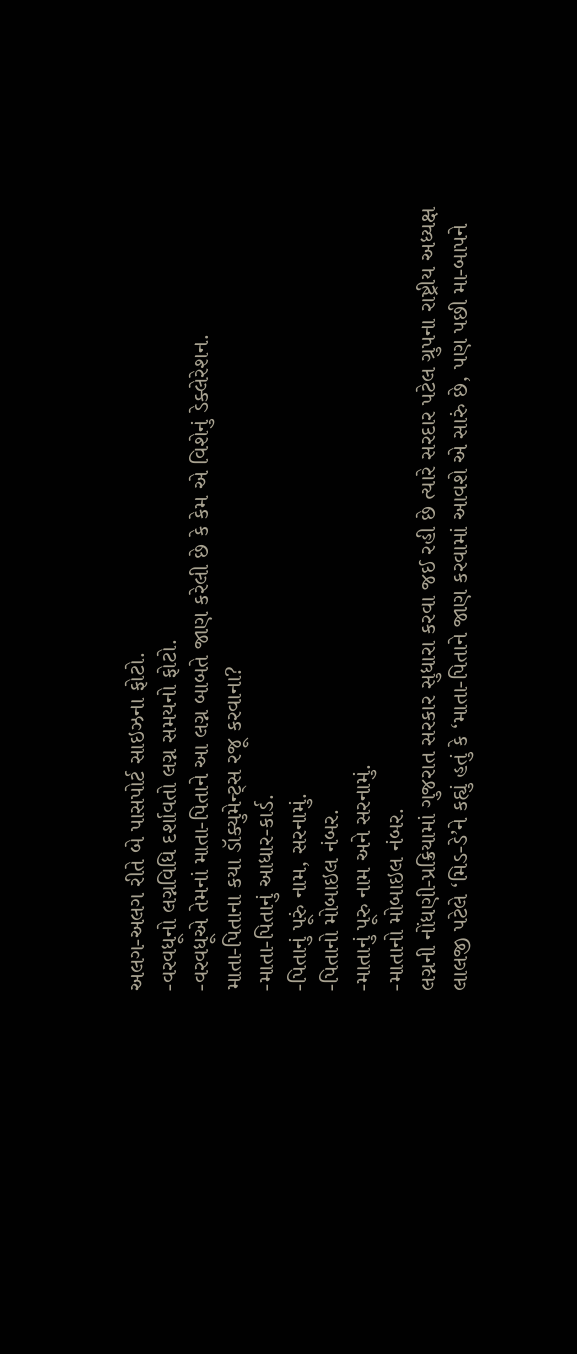અલગ-અલગ રીતે બે પાસપોર્ટ સાઇઝના ફોટો.
-વરવધૂનો લગ્નવિધિ દર્શાવતો લગ્ન સમયનો ફોટો.
-વરવધૂએ તેમનાં માતા-પિતાને આ લગ્ન બાબતે જાણ કરેલી છે કે કેમ એ વિશેનું ડેક્લેરેશન.
માતા-પિતાના કયા ડૉક્યુમેન્ટ્સ રજૂ કરવાના?
-માતા-પિતાનું આધાર-કાર્ડ.
-પિતાનું પૂરું નામ, સરનામું.
-પિતાનો મોબાઇલ નંબર.
-માતાનું પૂરુ નામ અને સરનામું.
-માતાનો મોબાઇલ નંબર.
લગ્નની નોંધણી-પ્રક્રિયામાં ગુજરાત સરકાર સુધારા કરવા જઈ રહી છે ત્યારે સરદાર પટેલ ગ્રુપના રાષ્ટ્રીય અધ્યક્ષ લાલજી પટેલે ‘મિડ-ડે’ને કહ્યું હતું કે ‘માતા-પિતાને જાણ કરવામાં આવશે એ સારું છે, પણ પછી મા-બાપને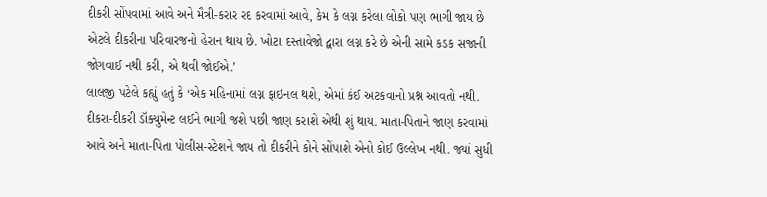દીકરી સોંપવામાં આવે અને મૈત્રી-કરાર રદ કરવામાં આવે, કેમ કે લગ્ન કરેલા લોકો પણ ભાગી જાય છે એટલે દીકરીના પરિવારજનો હેરાન થાય છે. ખોટા દસ્તાવેજો દ્વારા લગ્ન કરે છે એની સામે કડક સજાની જોગવાઈ નથી કરી, એ થવી જોઈએ.’
લાલજી પટેલે કહ્યું હતું કે ‘એક મહિનામાં લગ્ન ફાઇનલ થશે, એમાં કંઈ અટકવાનો પ્રશ્ન આવતો નથી. દીકરા-દીકરી ડૉક્યુમેન્ટ લઈને ભાગી જશે પછી જાણ કરાશે એથી શું થાય. માતા-પિતાને જાણ કરવામાં આવે અને માતા-પિતા પોલીસ-સ્ટેશને જાય તો દીકરીને કોને સોંપાશે એનો કોઈ ઉલ્લેખ નથી. જ્યાં સુધી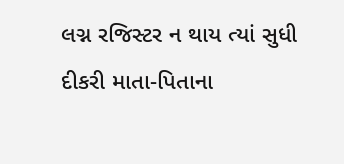લગ્ન રજિસ્ટર ન થાય ત્યાં સુધી દીકરી માતા-પિતાના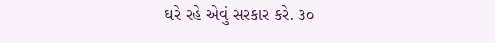ઘરે રહે એવું સરકાર કરે. ૩૦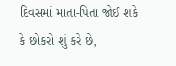દિવસમાં માતા-પિતા જોઈ શકે કે છોકરો શું કરે છે,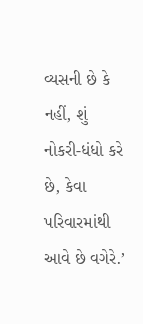વ્યસની છે કે નહીં, શું નોકરી-ધંધો કરે છે, કેવા પરિવારમાંથી આવે છે વગેરે.’